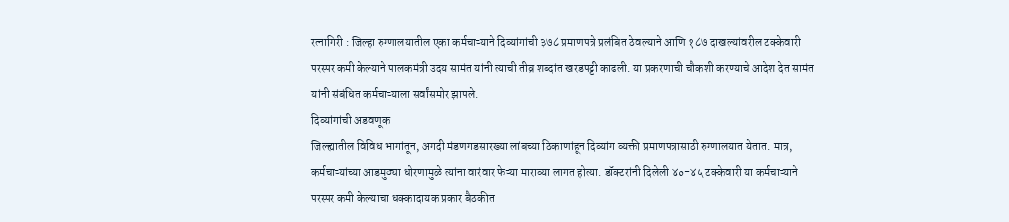रत्नागिरी : जिल्हा रुग्णालयातील एका कर्मचाऱ्याने दिव्यांगांची ३७८ प्रमाणपत्रे प्रलंबित ठेवल्याने आणि १८७ दाखल्यांवरील टक्केवारी परस्पर कमी केल्याने पालकमंत्री उदय सामंत यांनी त्याची तीव्र शब्दांत खरडपट्टी काढली. या प्रकरणाची चौकशी करण्याचे आदेश देत सामंत यांनी संबंधित कर्मचाऱ्याला सर्वांसमोर झापले.
दिव्यांगांची अडवणूक
जिल्ह्यातील विविध भागांतून, अगदी मंडणगडसारख्या लांबच्या ठिकाणांहून दिव्यांग व्यक्ती प्रमाणपत्रासाठी रुग्णालयात येतात. मात्र, कर्मचाऱ्यांच्या आडमुठ्या धोरणामुळे त्यांना वारंवार फेऱ्या माराव्या लागत होत्या. डॉक्टरांनी दिलेली ४०-४५ टक्केवारी या कर्मचाऱ्याने परस्पर कमी केल्याचा धक्कादायक प्रकार बैठकीत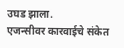उघड झाला.
एजन्सीवर कारवाईचे संकेत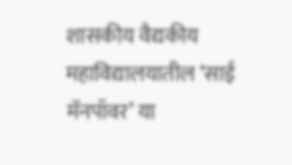शासकीय वैद्यकीय महाविद्यालयातील ‘साई मॅनपॉवर’ या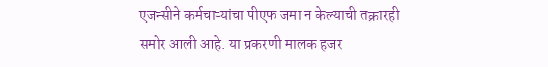एजन्सीने कर्मचाऱ्यांचा पीएफ जमा न केल्याची तक्रारही समोर आली आहे. या प्रकरणी मालक हजर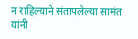न राहिल्याने संतापलेल्या सामंत यांनी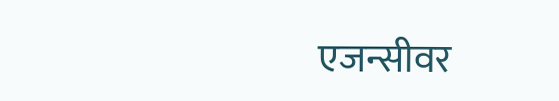एजन्सीवर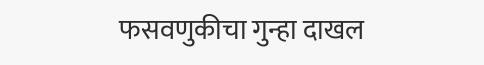फसवणुकीचा गुन्हा दाखल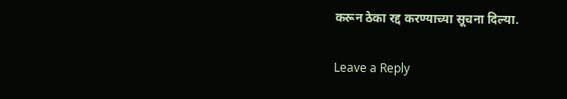करून ठेका रद्द करण्याच्या सूचना दिल्या.

Leave a Reply